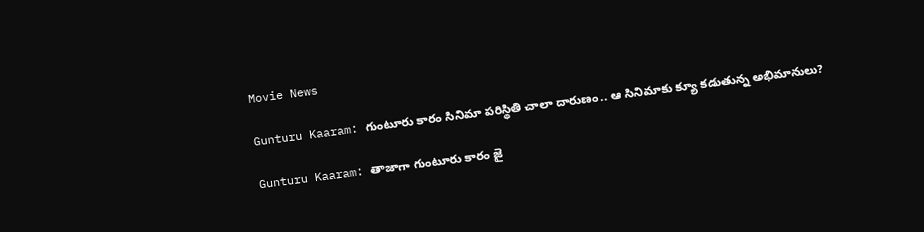Movie News

Gunturu Kaaram: గుంటూరు కారం సినిమా పరిస్థితి చాలా దారుణం.. ఆ సినిమాకు క్యూ కడుతున్న అభిమానులు?

Gunturu Kaaram: తాజాగా గుంటూరు కారం జై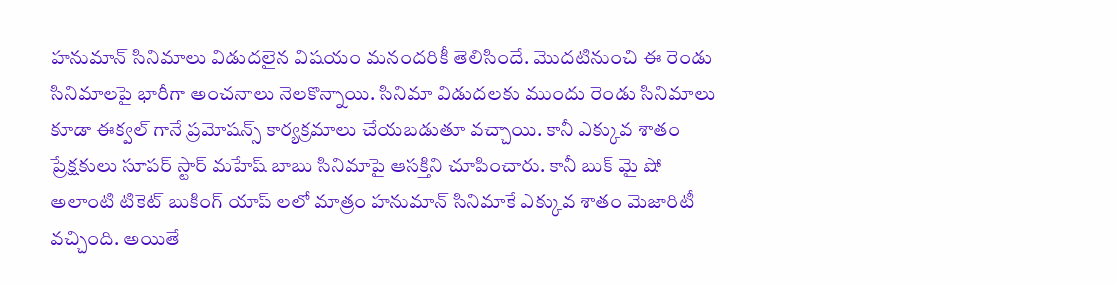హనుమాన్ సినిమాలు విడుదలైన విషయం మనందరికీ తెలిసిందే. మొదటినుంచి ఈ రెండు సినిమాలపై భారీగా అంచనాలు నెలకొన్నాయి. సినిమా విడుదలకు ముందు రెండు సినిమాలు కూడా ఈక్వల్ గానే ప్రమోషన్స్ కార్యక్రమాలు చేయబడుతూ వచ్చాయి. కానీ ఎక్కువ శాతం ప్రేక్షకులు సూపర్ స్టార్ మహేష్ బాబు సినిమాపై ఆసక్తిని చూపించారు. కానీ బుక్ మై షో అలాంటి టికెట్ బుకింగ్ యాప్ లలో మాత్రం హనుమాన్ సినిమాకే ఎక్కువ శాతం మెజారిటీ వచ్చింది. అయితే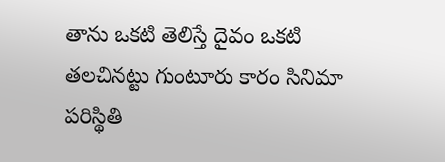తాను ఒకటి తెలిస్తే దైవం ఒకటి తలచినట్టు గుంటూరు కారం సినిమా పరిస్థితి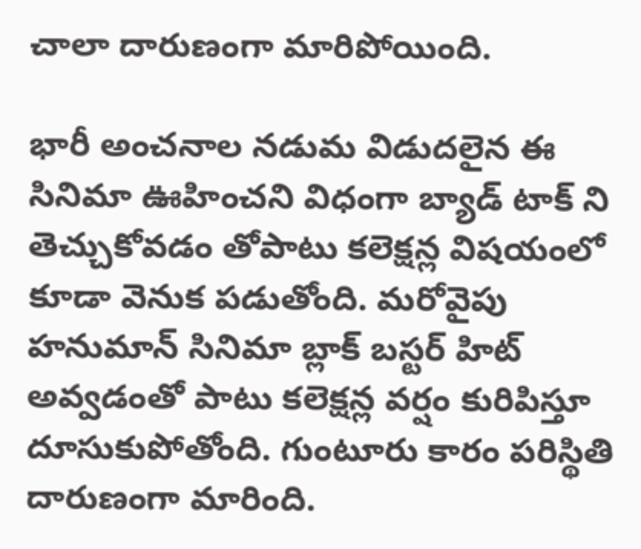చాలా దారుణంగా మారిపోయింది.

భారీ అంచనాల నడుమ విడుదలైన ఈ సినిమా ఊహించని విధంగా బ్యాడ్ టాక్ ని తెచ్చుకోవడం తోపాటు కలెక్షన్ల విషయంలో కూడా వెనుక పడుతోంది. మరోవైపు హనుమాన్ సినిమా బ్లాక్ బస్టర్ హిట్ అవ్వడంతో పాటు కలెక్షన్ల వర్షం కురిపిస్తూ దూసుకుపోతోంది. గుంటూరు కారం పరిస్థితి దారుణంగా మారింది.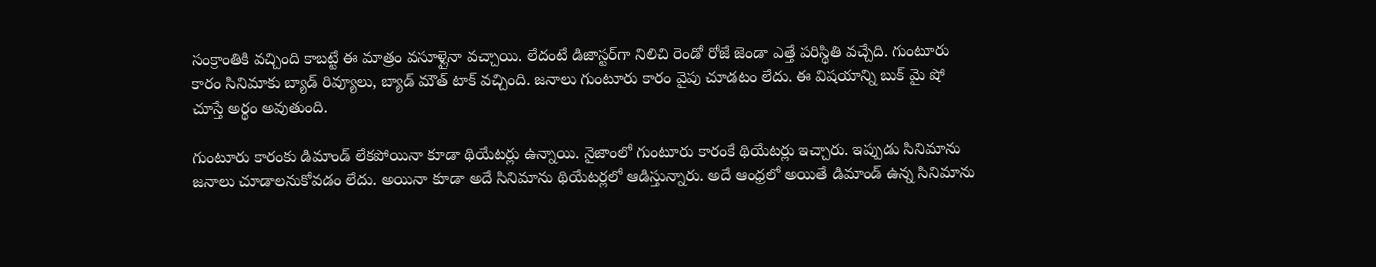సంక్రాంతికి వచ్చింది కాబట్టే ఈ మాత్రం వసూళ్లైనా వచ్చాయి. లేదంటే డిజాస్టర్‌గా నిలిచి రెండో రోజే జెండా ఎత్తే పరిస్థితి వచ్చేది. గుంటూరు కారం సినిమాకు బ్యాడ్ రివ్యూలు, బ్యాడ్ మౌత్ టాక్ వచ్చింది. జనాలు గుంటూరు కారం వైపు చూడటం లేదు. ఈ విషయాన్ని బుక్ మై షో చూస్తే అర్థం అవుతుంది.

గుంటూరు కారంకు డిమాండ్ లేకపోయినా కూడా థియేటర్లు ఉన్నాయి. నైజాంలో గుంటూరు కారంకే థియేటర్లు ఇచ్చారు. ఇప్పుడు సినిమాను జనాలు చూడాలనుకోవడం లేదు. అయినా కూడా అదే సినిమాను థియేటర్లలో ఆడిస్తున్నారు. అదే ఆంధ్రలో అయితే డిమాండ్ ఉన్న సినిమాను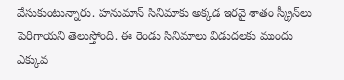వేసుకుంటున్నారు. హనుమాన్ సినిమాకు అక్కడ ఇరవై శాతం స్క్రీన్‌లు పెరిగాయని తెలుస్తోంది. ఈ రెండు సినిమాలు విడుదలకు ముందు ఎక్కువ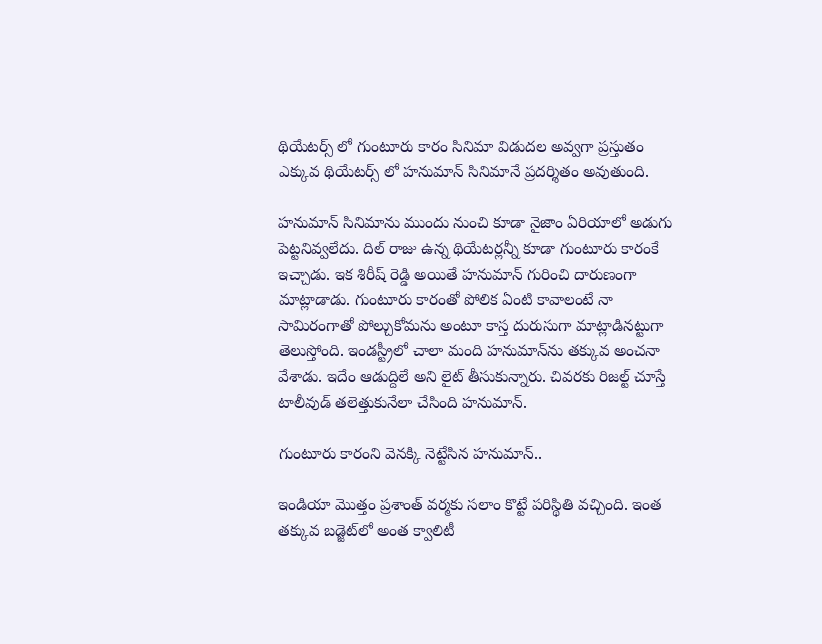థియేటర్స్ లో గుంటూరు కారం సినిమా విడుదల అవ్వగా ప్రస్తుతం ఎక్కువ థియేటర్స్ లో హనుమాన్ సినిమానే ప్రదర్శితం అవుతుంది.

హనుమాన్ సినిమాను ముందు నుంచి కూడా నైజాం ఏరియాలో అడుగు పెట్టనివ్వలేదు. దిల్ రాజు ఉన్న థియేటర్లన్నీ కూడా గుంటూరు కారంకే ఇచ్చాడు. ఇక శిరీష్ రెడ్డి అయితే హనుమాన్ గురించి దారుణంగా మాట్లాడాడు. గుంటూరు కారంతో పోలిక ఏంటి కావాలంటే నా సామిరంగాతో పోల్చుకోమను అంటూ కాస్త దురుసుగా మాట్లాడినట్టుగా తెలుస్తోంది. ఇండస్ట్రీలో చాలా మంది హనుమాన్‌ను తక్కువ అంచనా వేశాడు. ఇదేం ఆడుద్దిలే అని లైట్ తీసుకున్నారు. చివరకు రిజల్ట్ చూస్తే టాలీవుడ్ తలెత్తుకునేలా చేసింది హనుమాన్.

గుంటూరు కారంని వెనక్కి నెట్టేసిన హనుమాన్..

ఇండియా మొత్తం ప్రశాంత్ వర్మకు సలాం కొట్టే పరిస్థితి వచ్చింది. ఇంత తక్కువ బడ్జెట్‌లో అంత క్వాలిటీ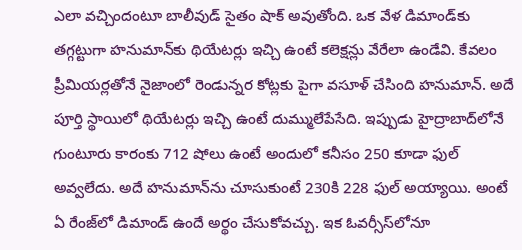ఎలా వచ్చిందంటూ బాలీవుడ్ సైతం షాక్ అవుతోంది. ఒక వేళ డిమాండ్‌కు తగ్గట్టుగా హనుమాన్‌కు థియేటర్లు ఇచ్చి ఉంటే కలెక్షన్లు వేరేలా ఉండేవి. కేవలం ప్రీమియర్లతోనే నైజాంలో రెండున్నర కోట్లకు పైగా వసూళ్ చేసింది హనుమాన్. అదే పూర్తి స్థాయిలో థియేటర్లు ఇచ్చి ఉంటే దుమ్ములేపేసేది. ఇప్పుడు హైద్రాబాద్‌లోనే గుంటూరు కారంకు 712 షోలు ఉంటే అందులో కనీసం 250 కూడా ఫుల్ అవ్వలేదు. అదే హనుమాన్‌ను చూసుకుంటే 230కి 228 ఫుల్ అయ్యాయి. అంటే ఏ రేంజ్‌లో డిమాండ్ ఉందే అర్థం చేసుకోవచ్చు. ఇక ఓవర్సీస్‌లోనూ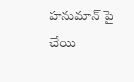హనుమాన్ పై చేయి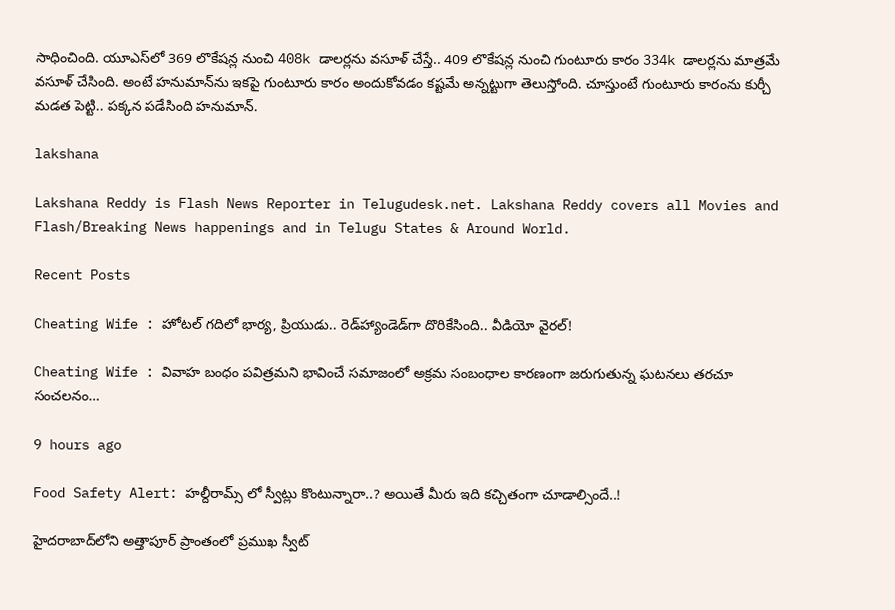సాధించింది. యూఎస్‌లో 369 లొకేషన్ల నుంచి 408k డాలర్లను వసూళ్ చేస్తే.. 409 లొకేషన్ల నుంచి గుంటూరు కారం 334k డాలర్లను మాత్రమే వసూళ్ చేసింది. అంటే హనుమాన్‌ను ఇకపై గుంటూరు కారం అందుకోవడం కష్టమే అన్నట్టుగా తెలుస్తోంది. చూస్తుంటే గుంటూరు కారంను కుర్చీ మడత పెట్టి.. పక్కన పడేసింది హనుమాన్.

lakshana

Lakshana Reddy is Flash News Reporter in Telugudesk.net. Lakshana Reddy covers all Movies and Flash/Breaking News happenings and in Telugu States & Around World.

Recent Posts

Cheating Wife : హోటల్ గదిలో భార్య, ప్రియుడు.. రెడ్‌హ్యాండెడ్‌గా దొరికేసింది.. వీడియో వైరల్!

Cheating Wife : వివాహ బంధం పవిత్రమని భావించే సమాజంలో అక్రమ సంబంధాల కారణంగా జరుగుతున్న ఘటనలు తరచూ సంచలనం…

9 hours ago

Food Safety Alert: హల్దీరామ్స్ లో స్వీట్లు కొంటున్నారా..? అయితే మీరు ఇది కచ్చితంగా చూడాల్సిందే..!

హైదరాబాద్‌లోని అత్తాపూర్ ప్రాంతంలో ప్రముఖ స్వీట్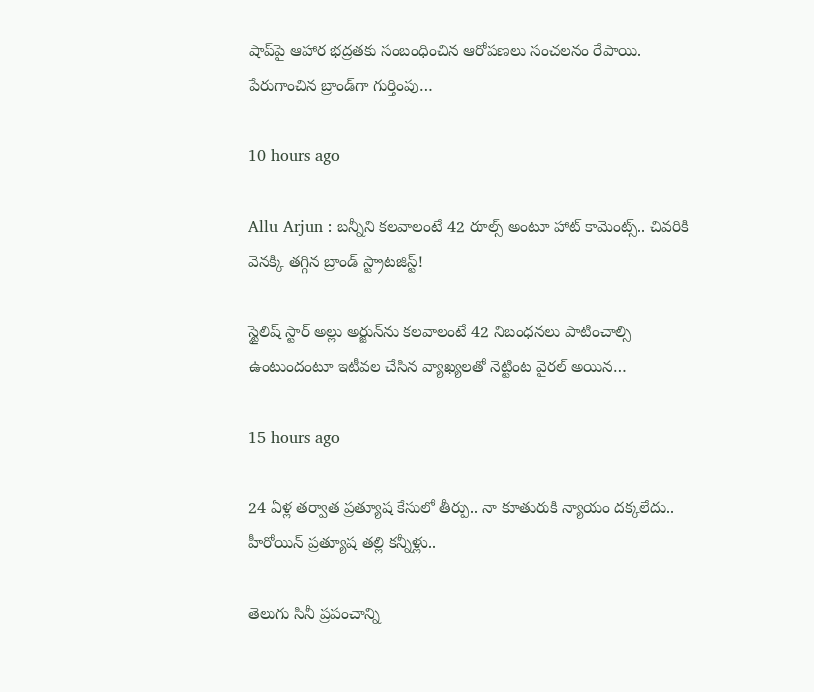షాప్‌పై ఆహార భద్రతకు సంబంధించిన ఆరోపణలు సంచలనం రేపాయి. పేరుగాంచిన బ్రాండ్‌గా గుర్తింపు…

10 hours ago

Allu Arjun : బన్నీని కలవాలంటే 42 రూల్స్ అంటూ హాట్ కామెంట్స్.. చివరికి వెనక్కి తగ్గిన బ్రాండ్ స్ట్రాటజిస్ట్!

స్టైలిష్ స్టార్ అల్లు అర్జున్‌ను కలవాలంటే 42 నిబంధనలు పాటించాల్సి ఉంటుందంటూ ఇటీవల చేసిన వ్యాఖ్యలతో నెట్టింట వైరల్ అయిన…

15 hours ago

24 ఏళ్ల తర్వాత ప్రత్యూష కేసులో తీర్పు.. నా కూతురుకి న్యాయం దక్కలేదు.. హీరోయిన్ ప్రత్యూష తల్లి కన్నీళ్లు..

తెలుగు సినీ ప్రపంచాన్ని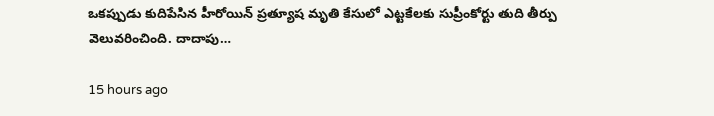ఒకప్పుడు కుదిపేసిన హీరోయిన్ ప్రత్యూష మృతి కేసులో ఎట్టకేలకు సుప్రీంకోర్టు తుది తీర్పు వెలువరించింది. దాదాపు…

15 hours ago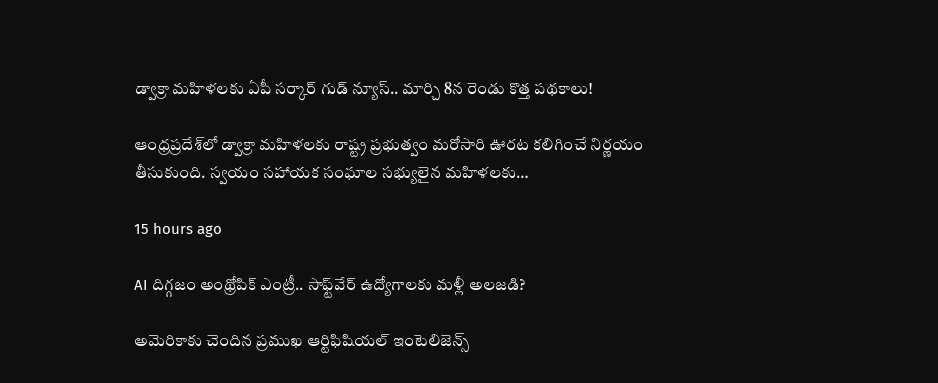డ్వాక్రా మహిళలకు ఏపీ సర్కార్ గుడ్ న్యూస్.. మార్చి 8న రెండు కొత్త పథకాలు!

ఆంధ్రప్రదేశ్‌లో డ్వాక్రా మహిళలకు రాష్ట్ర ప్రభుత్వం మరోసారి ఊరట కలిగించే నిర్ణయం తీసుకుంది. స్వయం సహాయక సంఘాల సభ్యులైన మహిళలకు…

15 hours ago

AI దిగ్గజం అంథ్రోపిక్ ఎంట్రీ.. సాఫ్ట్‌వేర్ ఉద్యోగాలకు మళ్లీ అలజడి?

అమెరికాకు చెందిన ప్రముఖ ఆర్టిఫిషియల్ ఇంటెలిజెన్స్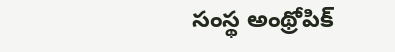సంస్థ అంథ్రోపిక్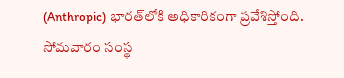(Anthropic) భారత్‌లోకి అధికారికంగా ప్రవేశిస్తోంది. సోమవారం సంస్థ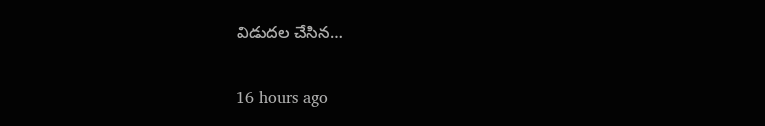విడుదల చేసిన…

16 hours ago